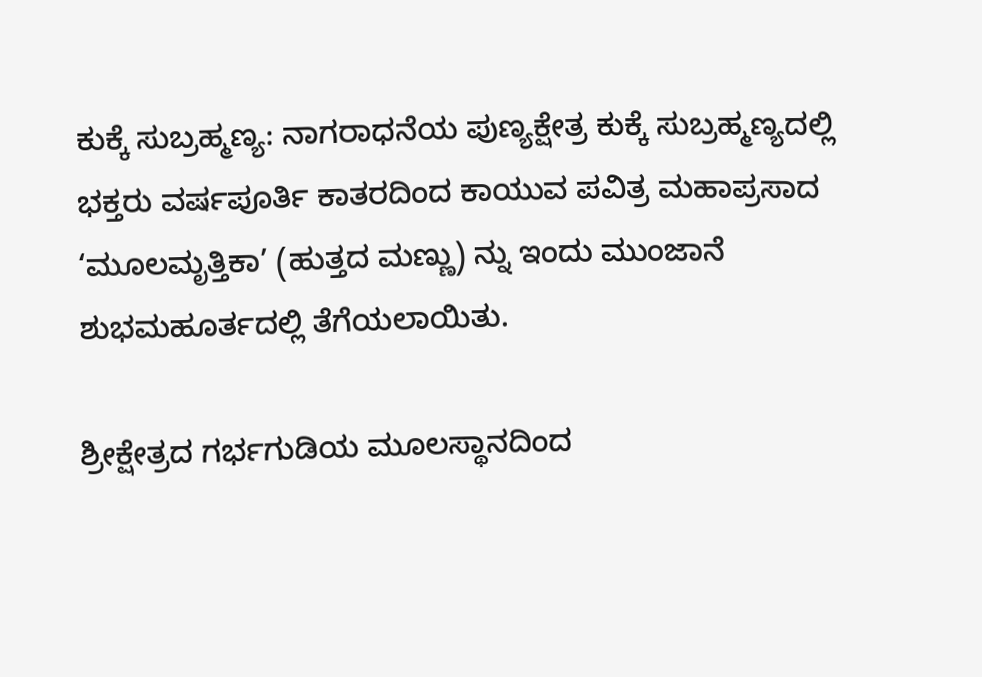ಕುಕ್ಕೆ ಸುಬ್ರಹ್ಮಣ್ಯ: ನಾಗರಾಧನೆಯ ಪುಣ್ಯಕ್ಷೇತ್ರ ಕುಕ್ಕೆ ಸುಬ್ರಹ್ಮಣ್ಯದಲ್ಲಿ ಭಕ್ತರು ವರ್ಷಪೂರ್ತಿ ಕಾತರದಿಂದ ಕಾಯುವ ಪವಿತ್ರ ಮಹಾಪ್ರಸಾದ ‘ಮೂಲಮೃತ್ತಿಕಾ’ (ಹುತ್ತದ ಮಣ್ಣು) ನ್ನು ಇಂದು ಮುಂಜಾನೆ ಶುಭಮಹೂರ್ತದಲ್ಲಿ ತೆಗೆಯಲಾಯಿತು.

ಶ್ರೀಕ್ಷೇತ್ರದ ಗರ್ಭಗುಡಿಯ ಮೂಲಸ್ಥಾನದಿಂದ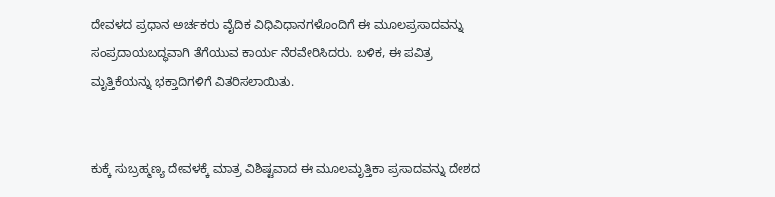ದೇವಳದ ಪ್ರಧಾನ ಅರ್ಚಕರು ವೈದಿಕ ವಿಧಿವಿಧಾನಗಳೊಂದಿಗೆ ಈ ಮೂಲಪ್ರಸಾದವನ್ನು ಸಂಪ್ರದಾಯಬದ್ಧವಾಗಿ ತೆಗೆಯುವ ಕಾರ್ಯ ನೆರವೇರಿಸಿದರು. ಬಳಿಕ, ಈ ಪವಿತ್ರ ಮೃತ್ತಿಕೆಯನ್ನು ಭಕ್ತಾದಿಗಳಿಗೆ ವಿತರಿಸಲಾಯಿತು.


ಕುಕ್ಕೆ ಸುಬ್ರಹ್ಮಣ್ಯ ದೇವಳಕ್ಕೆ ಮಾತ್ರ ವಿಶಿಷ್ಟವಾದ ಈ ಮೂಲಮೃತ್ತಿಕಾ ಪ್ರಸಾದವನ್ನು ದೇಶದ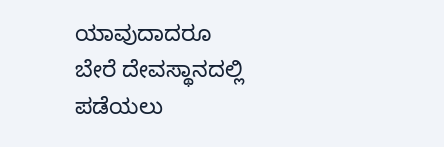ಯಾವುದಾದರೂ ಬೇರೆ ದೇವಸ್ಥಾನದಲ್ಲಿ ಪಡೆಯಲು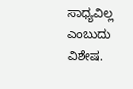ಸಾಧ್ಯವಿಲ್ಲ ಎಂಬುದು ವಿಶೇಷ.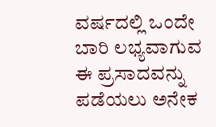ವರ್ಷದಲ್ಲಿ ಒಂದೇ ಬಾರಿ ಲಭ್ಯವಾಗುವ ಈ ಪ್ರಸಾದವನ್ನು ಪಡೆಯಲು ಅನೇಕ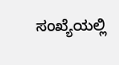ಸಂಖ್ಯೆಯಲ್ಲಿ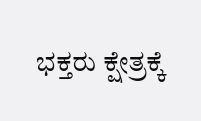ಭಕ್ತರು ಕ್ಷೇತ್ರಕ್ಕೆ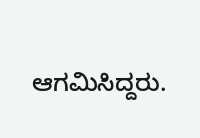ಆಗಮಿಸಿದ್ದರು.